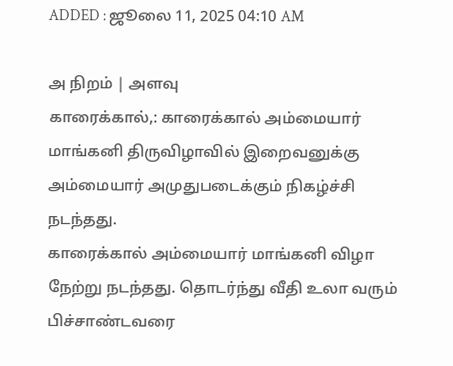ADDED : ஜூலை 11, 2025 04:10 AM

அ நிறம் | அளவு
காரைக்கால்,: காரைக்கால் அம்மையார் மாங்கனி திருவிழாவில் இறைவனுக்கு அம்மையார் அமுதுபடைக்கும் நிகழ்ச்சி நடந்தது.
காரைக்கால் அம்மையார் மாங்கனி விழா நேற்று நடந்தது. தொடர்ந்து வீதி உலா வரும் பிச்சாண்டவரை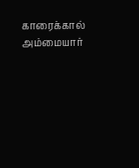காரைக்கால் அம்மையார்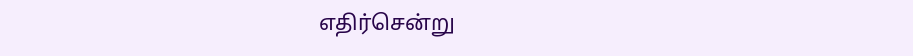எதிர்சென்று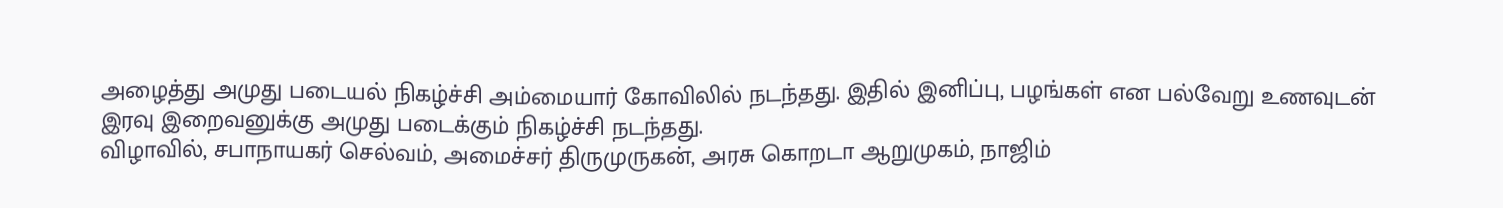அழைத்து அமுது படையல் நிகழ்ச்சி அம்மையார் கோவிலில் நடந்தது. இதில் இனிப்பு, பழங்கள் என பல்வேறு உணவுடன் இரவு இறைவனுக்கு அமுது படைக்கும் நிகழ்ச்சி நடந்தது.
விழாவில், சபாநாயகர் செல்வம், அமைச்சர் திருமுருகன், அரசு கொறடா ஆறுமுகம், நாஜிம்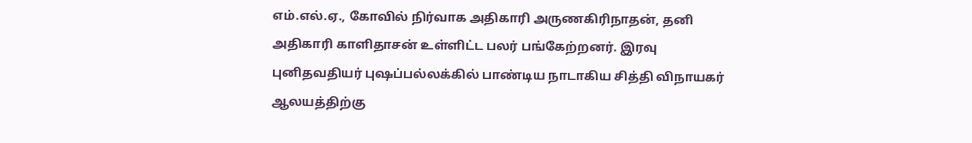எம்.எல்.ஏ., கோவில் நிர்வாக அதிகாரி அருணகிரிநாதன், தனி அதிகாரி காளிதாசன் உள்ளிட்ட பலர் பங்கேற்றனர். இரவு புனிதவதியர் புஷப்பல்லக்கில் பாண்டிய நாடாகிய சித்தி விநாயகர் ஆலயத்திற்கு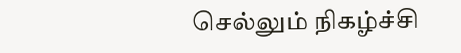செல்லும் நிகழ்ச்சி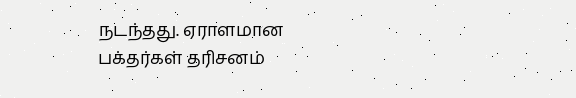நடந்தது. ஏராளமான பக்தர்கள் தரிசனம்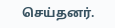செய்தனர்.